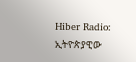Hiber Radio: ኢትዮጵያዊው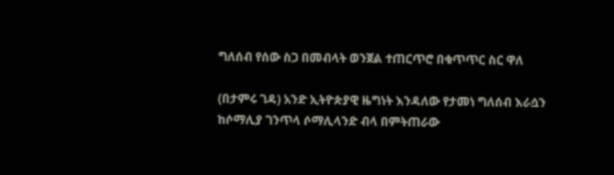ግለሰብ የሰው ስጋ በመብላት ወንጀል ተጠርጥሮ በቁጥጥር ስር ዋለ

(በታምሩ ገዳ) አንድ ኢትዮጵያዊ ዜግነት እንዳለው የታመነ ግለሰብ እራሷን ከሶማሊያ ገንጥላ ሶማሊላንድ ብላ በምትጠራው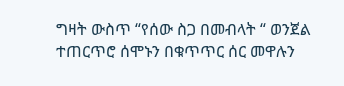ግዛት ውስጥ “የሰው ስጋ በመብላት “ ወንጀል ተጠርጥሮ ሰሞኑን በቁጥጥር ሰር መዋሉን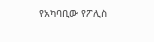የአካባቢው የፖሊስ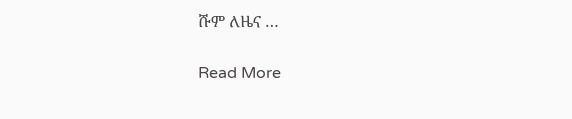ሹም ለዜና …

Read More